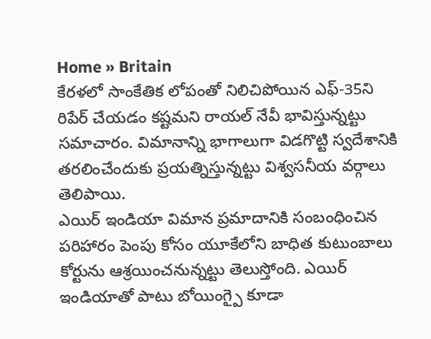Home » Britain
కేరళలో సాంకేతిక లోపంతో నిలిచిపోయిన ఎఫ్-35ని రిపేర్ చేయడం కష్టమని రాయల్ నేవీ భావిస్తున్నట్టు సమాచారం. విమానాన్ని భాగాలుగా విడగొట్టి స్వదేశానికి తరలించేందుకు ప్రయత్నిస్తున్నట్టు విశ్వసనీయ వర్గాలు తెలిపాయి.
ఎయిర్ ఇండియా విమాన ప్రమాదానికి సంబంధించిన పరిహారం పెంపు కోసం యూకేలోని బాధిత కుటుంబాలు కోర్టును ఆశ్రయించనున్నట్టు తెలుస్తోంది. ఎయిర్ ఇండియాతో పాటు బోయింగ్పై కూడా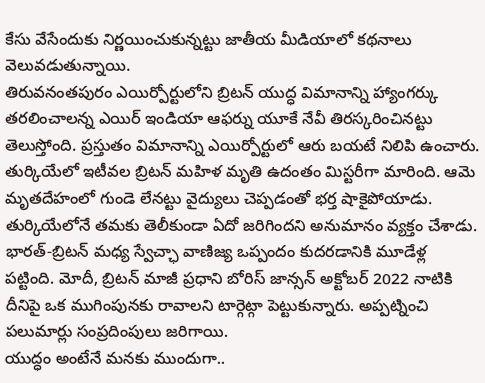కేసు వేసేందుకు నిర్ణయించుకున్నట్టు జాతీయ మీడియాలో కథనాలు వెలువడుతున్నాయి.
తిరువనంతపురం ఎయిర్పోర్టులోని బ్రిటన్ యుద్ధ విమానాన్ని హ్యాంగర్కు తరలించాలన్న ఎయిర్ ఇండియా ఆఫర్ను యూకే నేవీ తిరస్కరించినట్టు తెలుస్తోంది. ప్రస్తుతం విమానాన్ని ఎయిర్పోర్టులో ఆరు బయటే నిలిపి ఉంచారు.
తుర్కియేలో ఇటీవల బ్రిటన్ మహిళ మృతి ఉదంతం మిస్టరీగా మారింది. ఆమె మృతదేహంలో గుండె లేనట్టు వైద్యులు చెప్పడంతో భర్త షాకైపోయాడు. తుర్కియేలోనే తమకు తెలీకుండా ఏదో జరిగిందని అనుమానం వ్యక్తం చేశాడు.
భారత్-బ్రిటన్ మధ్య స్వేచ్ఛా వాణిజ్య ఒప్పందం కుదరడానికి మూడేళ్ల పట్టింది. మోదీ, బ్రిటన్ మాజీ ప్రధాని బోరిస్ జాన్సన్ అక్టోబర్ 2022 నాటికి దీనిపై ఒక ముగింపునకు రావాలని టార్గెట్గా పెట్టుకున్నారు. అప్పట్నించి పలుమార్లు సంప్రదింపులు జరిగాయి.
యుద్ధం అంటేనే మనకు ముందుగా..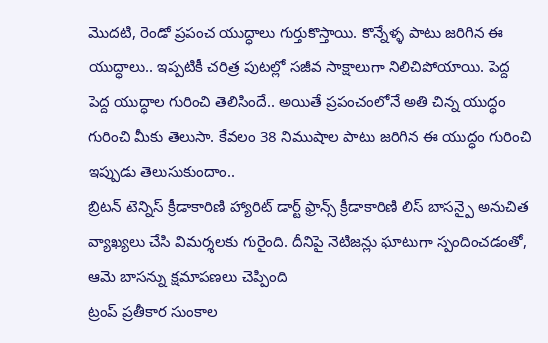మొదటి, రెండో ప్రపంచ యుద్ధాలు గుర్తుకొస్తాయి. కొన్నేళ్ళ పాటు జరిగిన ఈ యుద్ధాలు.. ఇప్పటికీ చరిత్ర పుటల్లో సజీవ సాక్షాలుగా నిలిచిపోయాయి. పెద్ద పెద్ద యుద్ధాల గురించి తెలిసిందే.. అయితే ప్రపంచంలోనే అతి చిన్న యుద్ధం గురించి మీకు తెలుసా. కేవలం 38 నిముషాల పాటు జరిగిన ఈ యుద్ధం గురించి ఇప్పుడు తెలుసుకుందాం..
బ్రిటన్ టెన్నిస్ క్రీడాకారిణి హ్యారిట్ డార్ట్ ఫ్రాన్స్ క్రీడాకారిణి లిస్ బాసన్పై అనుచిత వ్యాఖ్యలు చేసి విమర్శలకు గురైంది. దీనిపై నెటిజన్లు ఘాటుగా స్పందించడంతో, ఆమె బాసన్ను క్షమాపణలు చెప్పింది
ట్రంప్ ప్రతీకార సుంకాల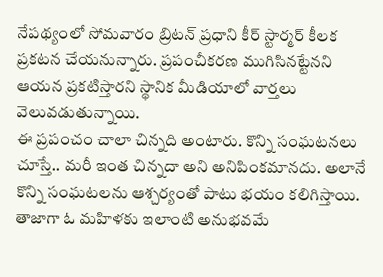నేపథ్యంలో సోమవారం బ్రిటన్ ప్రధాని కీర్ స్టార్మర్ కీలక ప్రకటన చేయనున్నారు. ప్రపంచీకరణ ముగిసినట్టేనని ఆయన ప్రకటిస్తారని స్థానిక మీడియాలో వార్తలు వెలువడుతున్నాయి.
ఈ ప్రపంచం చాలా చిన్నది అంటారు. కొన్ని సంఘటనలు చూస్తే.. మరీ ఇంత చిన్నదా అని అనిపింకమానదు. అలానే కొన్ని సంఘటలను ఆశ్చర్యంతో పాటు భయం కలిగిస్తాయి. తాజాగా ఓ మహిళకు ఇలాంటి అనుభవమే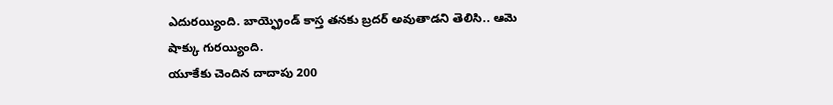ఎదురయ్యింది. బాయ్ఫ్రెండ్ కాస్త తనకు బ్రదర్ అవుతాడని తెలిసి.. ఆమె షాక్కు గురయ్యింది.
యూకేకు చెందిన దాదాపు 200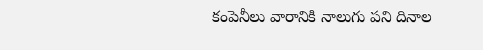కంపెనీలు వారానికి నాలుగు పని దినాల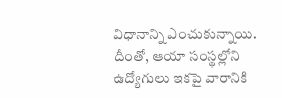విధానాన్ని ఎంచుకున్నాయి. దీంతో, ఆయా సంస్థల్లోని ఉద్యోగులు ఇకపై వారానికి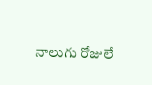నాలుగు రోజులే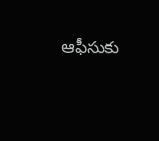ఆఫీసుకు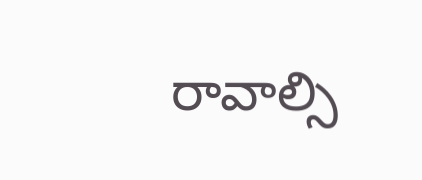రావాల్సి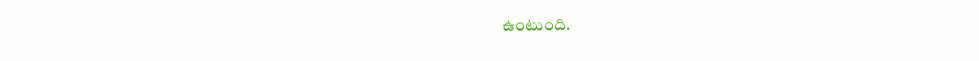ఉంటుంది.